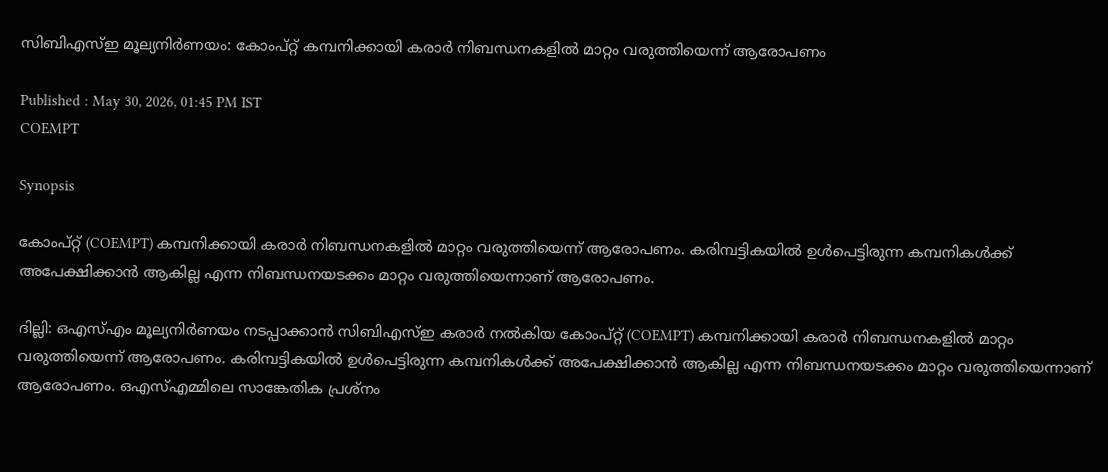സിബിഎസ്ഇ മൂല്യനിർണയം: കോംപ്റ്റ് കമ്പനിക്കായി കരാർ നിബന്ധനകളിൽ മാറ്റം വരുത്തിയെന്ന് ആരോപണം

Published : May 30, 2026, 01:45 PM IST
COEMPT

Synopsis

കോംപ്റ്റ് (COEMPT) കമ്പനിക്കായി കരാർ നിബന്ധനകളിൽ മാറ്റം വരുത്തിയെന്ന് ആരോപണം. കരിമ്പട്ടികയിൽ ഉൾപെട്ടിരുന്ന കമ്പനികൾക്ക് അപേക്ഷിക്കാൻ ആകില്ല എന്ന നിബന്ധനയടക്കം മാറ്റം വരുത്തിയെന്നാണ് ആരോപണം.

ദില്ലി: ഒഎസ്എം മൂല്യനിർണയം നടപ്പാക്കാൻ സിബിഎസ്ഇ കരാർ നൽകിയ കോംപ്റ്റ് (COEMPT) കമ്പനിക്കായി കരാർ നിബന്ധനകളിൽ മാറ്റം വരുത്തിയെന്ന് ആരോപണം. കരിമ്പട്ടികയിൽ ഉൾപെട്ടിരുന്ന കമ്പനികൾക്ക് അപേക്ഷിക്കാൻ ആകില്ല എന്ന നിബന്ധനയടക്കം മാറ്റം വരുത്തിയെന്നാണ് ആരോപണം. ഒഎസ്എമ്മിലെ സാങ്കേതിക പ്രശ്നം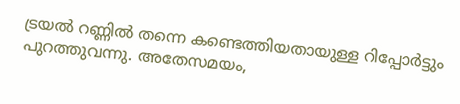ട്രയൽ റണ്ണിൽ തന്നെ കണ്ടെത്തിയതായുള്ള റിപ്പോർട്ടും പുറത്തുവന്നു. അതേസമയം,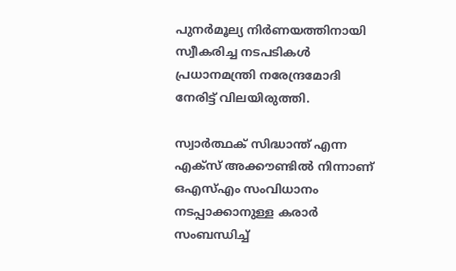പുനർമൂല്യ നിർണയത്തിനായി സ്വീകരിച്ച നടപടികൾ പ്രധാനമന്ത്രി നരേന്ദ്രമോദി നേരിട്ട് വിലയിരുത്തി.

സ്വാർത്ഥക് സിദ്ധാന്ത് എന്ന എക്സ് അക്കൗണ്ടിൽ നിന്നാണ് ഒഎസ്എം സംവിധാനം നടപ്പാക്കാനുള്ള കരാർ സംബന്ധിച്ച്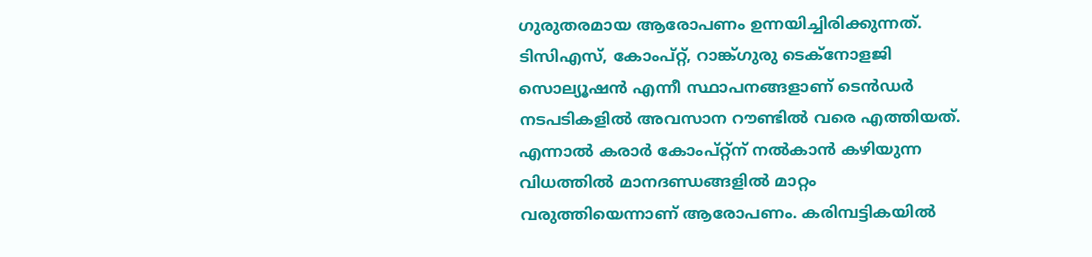ഗുരുതരമായ ആരോപണം ഉന്നയിച്ചിരിക്കുന്നത്. ടിസിഎസ്, കോംപ്റ്റ്, റാങ്ക്ഗുരു ടെക്നോളജി സൊല്യൂഷൻ എന്നീ സ്ഥാപനങ്ങളാണ് ടെൻഡർ നടപടികളിൽ അവസാന റൗണ്ടിൽ വരെ എത്തിയത്. എന്നാൽ കരാർ കോംപ്റ്റ്ന് നൽകാൻ കഴിയുന്ന വിധത്തിൽ മാനദണ്ഡങ്ങളിൽ മാറ്റം വരുത്തിയെന്നാണ് ആരോപണം. കരിമ്പട്ടികയിൽ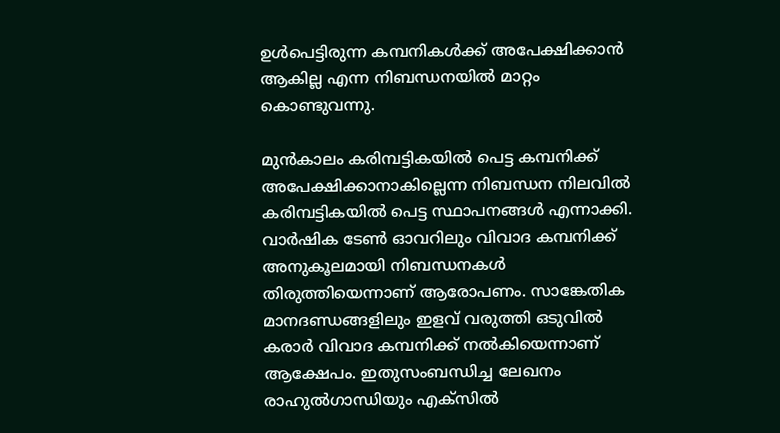ഉൾപെട്ടിരുന്ന കമ്പനികൾക്ക് അപേക്ഷിക്കാൻ ആകില്ല എന്ന നിബന്ധനയിൽ മാറ്റം കൊണ്ടുവന്നു.

മുൻകാലം കരിമ്പട്ടികയിൽ പെട്ട കമ്പനിക്ക് അപേക്ഷിക്കാനാകില്ലെന്ന നിബന്ധന നിലവിൽ കരിമ്പട്ടികയിൽ പെട്ട സ്ഥാപനങ്ങൾ എന്നാക്കി. വാർഷിക ടേൺ ഓവറിലും വിവാദ കമ്പനിക്ക് അനുകൂലമായി നിബന്ധനകൾ തിരുത്തിയെന്നാണ് ആരോപണം. സാങ്കേതിക മാനദണ്ഡങ്ങളിലും ഇളവ് വരുത്തി ഒടുവിൽ കരാർ വിവാദ കമ്പനിക്ക് നൽകിയെന്നാണ് ആക്ഷേപം. ഇതുസംബന്ധിച്ച ലേഖനം രാഹുൽഗാന്ധിയും എക്സിൽ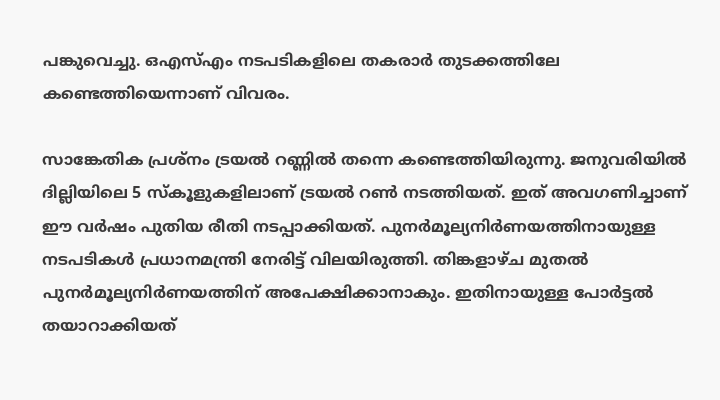പങ്കുവെച്ചു. ഒഎസ്എം നടപടികളിലെ തകരാർ തുടക്കത്തിലേ കണ്ടെത്തിയെന്നാണ് വിവരം.

സാങ്കേതിക പ്രശ്നം ട്രയൽ റണ്ണിൽ തന്നെ കണ്ടെത്തിയിരുന്നു. ജനുവരിയിൽ ദില്ലിയിലെ 5 സ്‌കൂളുകളിലാണ് ട്രയൽ റൺ നടത്തിയത്. ഇത് അവഗണിച്ചാണ് ഈ വർഷം പുതിയ രീതി നടപ്പാക്കിയത്. പുനർമൂല്യനിർണയത്തിനായുള്ള നടപടികൾ പ്രധാനമന്ത്രി നേരിട്ട് വിലയിരുത്തി. തിങ്കളാഴ്ച മുതൽ പുനർമൂല്യനിർണയത്തിന് അപേക്ഷിക്കാനാകും. ഇതിനായുള്ള പോർട്ടൽ തയാറാക്കിയത്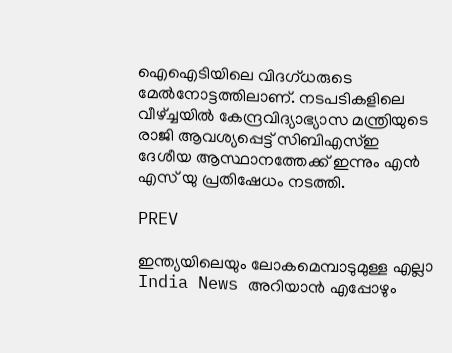ഐഐടിയിലെ വിദഗ്ധരുടെ മേൽനോട്ടത്തിലാണ്. നടപടികളിലെ വീഴ്ച്ചയിൽ കേന്ദ്രവിദ്യാഭ്യാസ മന്ത്രിയുടെ രാജി ആവശ്യപ്പെട്ട് സിബിഎസ്ഇ ദേശീയ ആസ്ഥാനത്തേക്ക് ഇന്നും എൻ എസ് യു പ്രതിഷേധം നടത്തി.

PREV

ഇന്ത്യയിലെയും ലോകമെമ്പാടുമുള്ള എല്ലാ India News അറിയാൻ എപ്പോഴും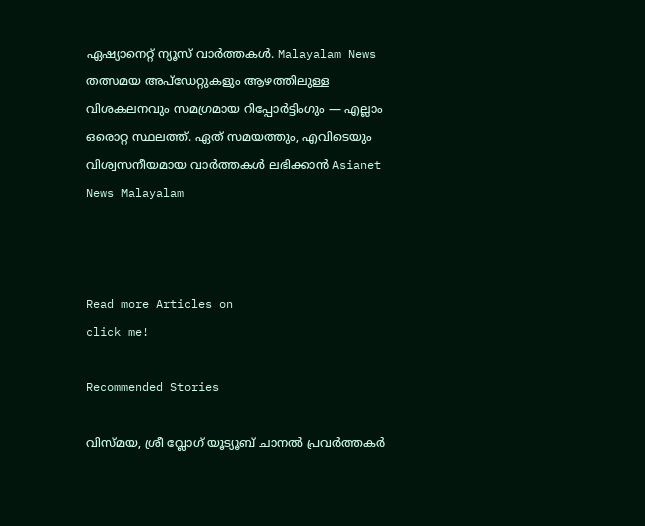ഏഷ്യാനെറ്റ് ന്യൂസ് വാർത്തകൾ. Malayalam News   തത്സമയ അപ്‌ഡേറ്റുകളും ആഴത്തിലുള്ള വിശകലനവും സമഗ്രമായ റിപ്പോർട്ടിംഗും — എല്ലാം ഒരൊറ്റ സ്ഥലത്ത്. ഏത് സമയത്തും, എവിടെയും വിശ്വസനീയമായ വാർത്തകൾ ലഭിക്കാൻ Asianet News Malayalam



Read more Articles on
click me!

Recommended Stories

വിസ്മയ, ശ്രീ വ്ലോഗ് യൂട്യൂബ് ചാനൽ പ്രവർത്തകർ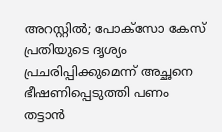അറസ്റ്റിൽ; പോക്സോ കേസ് പ്രതിയുടെ ദൃശ്യം പ്രചരിപ്പിക്കുമെന്ന് അച്ഛനെ ഭീഷണിപ്പെടുത്തി പണം തട്ടാൻ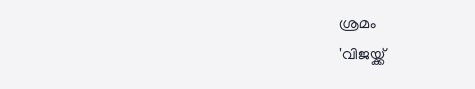ശ്രമം
'വിജയ്ക്ക്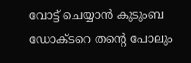വോട്ട് ചെയ്യാൻ കുടുംബ ഡോക്ടറെ തന്റെ പോലും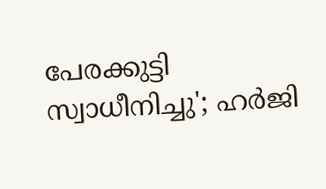പേരക്കുട്ടി സ്വാധീനിച്ചു'; ഹർജി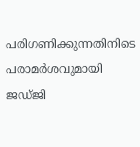പരിഗണിക്കുന്നതിനിടെ പരാമർശവുമായി ജഡ്ജി